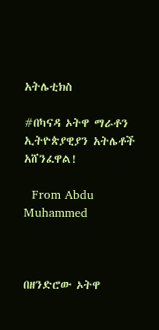አትሌቲክስ

#በካናዳ ኦትዋ ማራቶን ኢትዮጵያዊያን አትሌቶች አሸንፈዋል!

  From Abdu Muhammed



በዘንድሮው ኦትዋ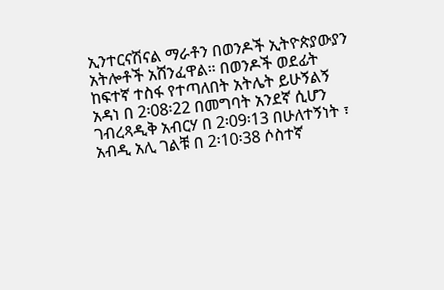ኢንተርናሽናል ማራቶን በወንዶች ኢትዮጵያውያን አትሎቶች አሸንፈዋል። በወንዶች ወደፊት ከፍተኛ ተስፋ የተጣለበት አትሌት ይሁኝልኝ አዳነ በ 2፡08፡22 በመግባት አንደኛ ሲሆን ገብረጻዲቅ አብርሃ በ 2፡09፡13 በሁለተኝነት ፣ አብዲ አሊ ገልቹ በ 2፡10፡38 ሶስተኛ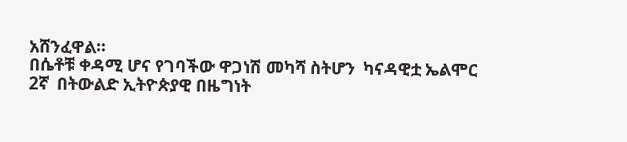አሸንፈዋል።
በሴቶቹ ቀዳሚ ሆና የገባችው ዋጋነሽ መካሻ ስትሆን  ካናዳዊቷ ኤልሞር 2ኛ  በትውልድ ኢትዮጵያዊ በዜግነት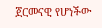ጀርመናዊ የሆነችው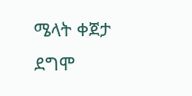ሜላት ቀጀታ ደግሞ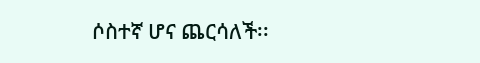ሶስተኛ ሆና ጨርሳለች፡፡